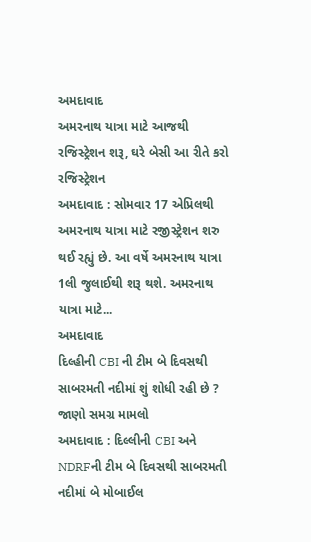અમદાવાદ
અમરનાથ યાત્રા માટે આજથી રજિસ્ટ્રેશન શરૂ, ઘરે બેસી આ રીતે કરો રજિસ્ટ્રેશન
અમદાવાદ : સોમવાર 17 એપ્રિલથી અમરનાથ યાત્રા માટે રજીસ્ટ્રેશન શરુ થઈ રહ્યું છે. આ વર્ષે અમરનાથ યાત્રા 1લી જુલાઈથી શરૂ થશે. અમરનાથ યાત્રા માટે...
અમદાવાદ
દિલ્હીની CBI ની ટીમ બે દિવસથી સાબરમતી નદીમાં શું શોધી રહી છે ? જાણો સમગ્ર મામલો
અમદાવાદ : દિલ્લીની CBI અને NDRFની ટીમ બે દિવસથી સાબરમતી નદીમાં બે મોબાઈલ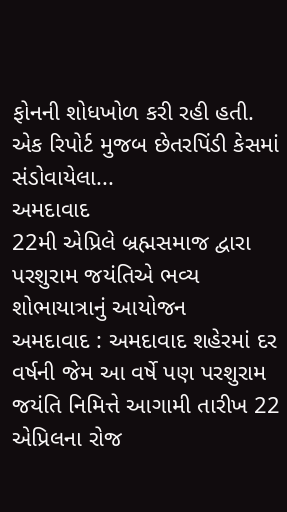ફોનની શોધખોળ કરી રહી હતી. એક રિપોર્ટ મુજબ છેતરપિંડી કેસમાં સંડોવાયેલા...
અમદાવાદ
22મી એપ્રિલે બ્રહ્મસમાજ દ્વારા પરશુરામ જયંતિએ ભવ્ય શોભાયાત્રાનું આયોજન
અમદાવાદ : અમદાવાદ શહેરમાં દર વર્ષની જેમ આ વર્ષે પણ પરશુરામ જયંતિ નિમિત્તે આગામી તારીખ 22 એપ્રિલના રોજ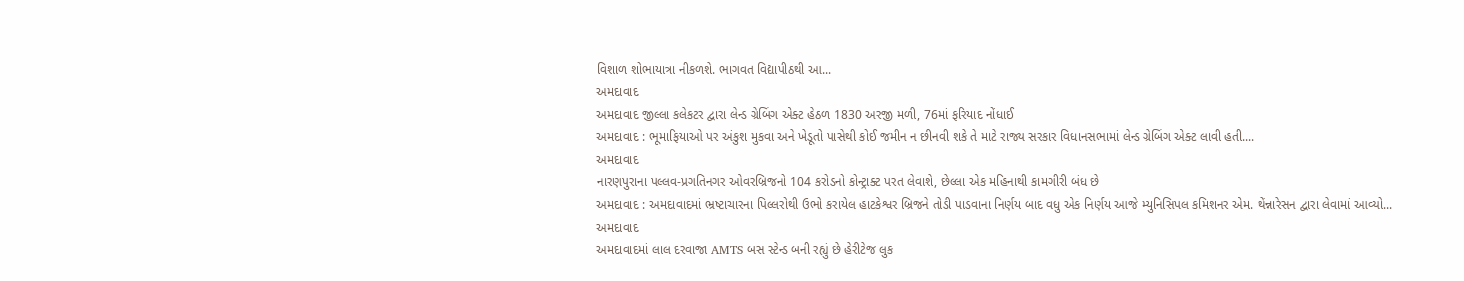વિશાળ શોભાયાત્રા નીકળશે. ભાગવત વિદ્યાપીઠથી આ...
અમદાવાદ
અમદાવાદ જીલ્લા કલેકટર દ્વારા લેન્ડ ગ્રેબિંગ એક્ટ હેઠળ 1830 અરજી મળી, 76માં ફરિયાદ નોંધાઈ
અમદાવાદ : ભૂમાફિયાઓ પર અંકુશ મુકવા અને ખેડૂતો પાસેથી કોઈ જમીન ન છીનવી શકે તે માટે રાજ્ય સરકાર વિધાનસભામાં લેન્ડ ગ્રેબિંગ એક્ટ લાવી હતી....
અમદાવાદ
નારણપુરાના પલ્લવ-પ્રગતિનગર ઓવરબ્રિજનો 104 કરોડનો કોન્ટ્રાક્ટ પરત લેવાશે, છેલ્લા એક મહિનાથી કામગીરી બંધ છે
અમદાવાદ : અમદાવાદમાં ભ્રષ્ટાચારના પિલ્લરોથી ઉભો કરાયેલ હાટકેશ્વર બ્રિજને તોડી પાડવાના નિર્ણય બાદ વધુ એક નિર્ણય આજે મ્યુનિસિપલ કમિશનર એમ. થેંન્નારેસન દ્વારા લેવામાં આવ્યો...
અમદાવાદ
અમદાવાદમાં લાલ દરવાજા AMTS બસ સ્ટેન્ડ બની રહ્યું છે હેરીટેજ લુક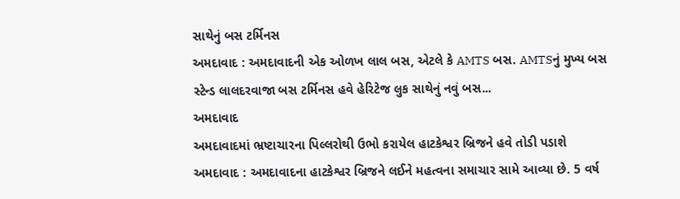સાથેનું બસ ટર્મિનસ
અમદાવાદ : અમદાવાદની એક ઓળખ લાલ બસ, એટલે કે AMTS બસ. AMTSનું મુખ્ય બસ સ્ટેન્ડ લાલદરવાજા બસ ટર્મિનસ હવે હેરિટેજ લુક સાથેનું નવું બસ...
અમદાવાદ
અમદાવાદમાં ભ્રષ્ટાચારના પિલ્લરોથી ઉભો કરાયેલ હાટકેશ્વર બ્રિજને હવે તોડી પડાશે
અમદાવાદ : અમદાવાદના હાટકેશ્વર બ્રિજને લઈને મહત્વના સમાચાર સામે આવ્યા છે. 5 વર્ષ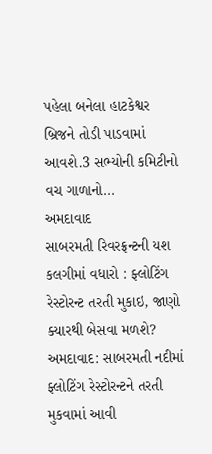પહેલા બનેલા હાટકેશ્વર બ્રિજને તોડી પાડવામાં આવશે.3 સભ્યોની કમિટીનો વચ ગાળાનો...
અમદાવાદ
સાબરમતી રિવરફ્રન્ટની યશ કલગીમાં વધારો : ફ્લોટિંગ રેસ્ટોરન્ટ તરતી મુકાઇ, જાણો ક્યારથી બેસવા મળશે?
અમદાવાદ: સાબરમતી નદીમાં ફ્લોટિંગ રેસ્ટોરન્ટને તરતી મુકવામાં આવી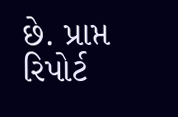છે. પ્રાપ્ત રિપોર્ટ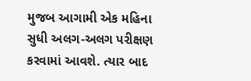મુજબ આગામી એક મહિના સુધી અલગ-અલગ પરીક્ષણ કરવામાં આવશે. ત્યાર બાદ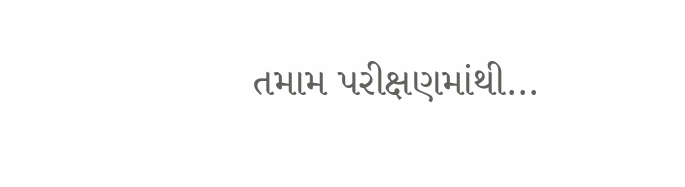તમામ પરીક્ષણમાંથી...